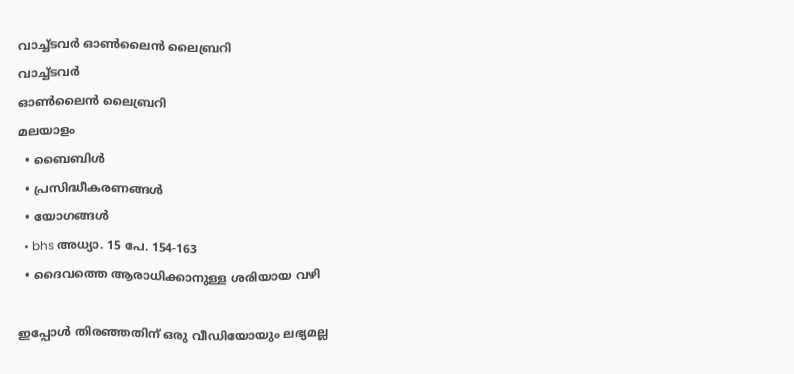വാച്ച്ടവര്‍ ഓണ്‍ലൈന്‍ ലൈബ്രറി
വാച്ച്ടവര്‍
ഓണ്‍ലൈന്‍ ലൈബ്രറി
മലയാളം
  • ബൈബിൾ
  • പ്രസിദ്ധീകരണങ്ങൾ
  • യോഗങ്ങൾ
  • bhs അധ്യാ. 15 പേ. 154-163
  • ദൈവത്തെ ആരാധിക്കാനുള്ള ശരിയായ വഴി

ഇപ്പോൾ തിരഞ്ഞതിന് ഒരു വീഡിയോയും ലഭ്യമല്ല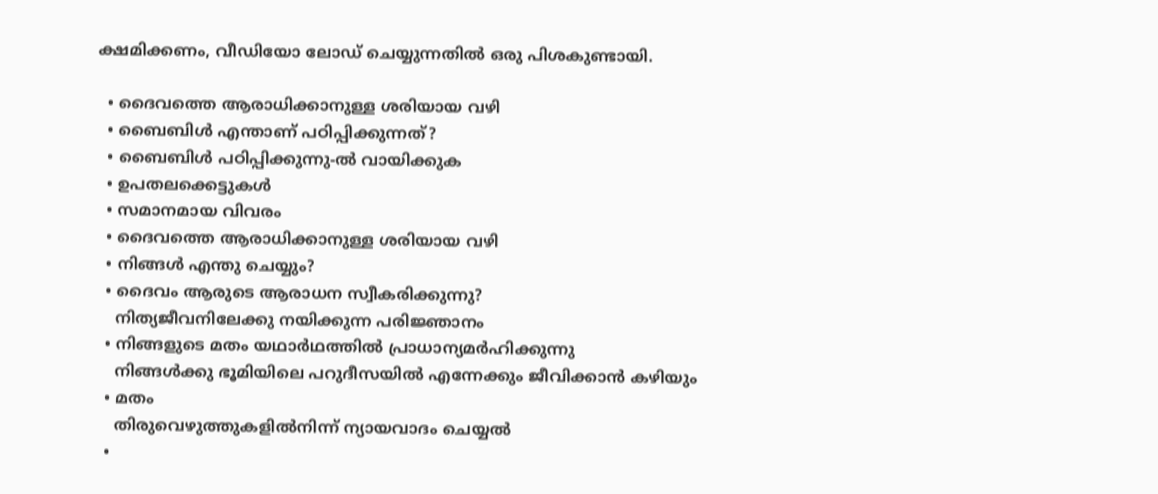ക്ഷമിക്കണം, വീഡിയോ ലോഡ് ചെയ്യുന്നതിൽ ഒരു പിശകുണ്ടായി.

  • ദൈവത്തെ ആരാധിക്കാനുള്ള ശരിയായ വഴി
  • ബൈബിൾ എന്താണ്‌ പഠിപ്പിക്കുന്നത്‌?
  • ബൈബിൾ പഠിപ്പിക്കുന്നു-ൽ വായിക്കുക
  • ഉപതലക്കെട്ടുകള്‍
  • സമാനമായ വിവരം
  • ദൈവത്തെ ആരാധിക്കാനുള്ള ശരിയായ വഴി
  • നിങ്ങൾ എന്തു ചെയ്യും?
  • ദൈവം ആരുടെ ആരാധന സ്വീകരിക്കുന്നു?
    നിത്യജീവനിലേക്കു നയിക്കുന്ന പരിജ്ഞാനം
  • നിങ്ങളുടെ മതം യഥാർഥത്തിൽ പ്രാധാന്യമർഹിക്കുന്നു
    നിങ്ങൾക്കു ഭൂമിയിലെ പറുദീസയിൽ എന്നേക്കും ജീവിക്കാൻ കഴിയും
  • മതം
    തിരുവെഴുത്തുകളിൽനിന്ന്‌ ന്യായവാദം ചെയ്യൽ
  •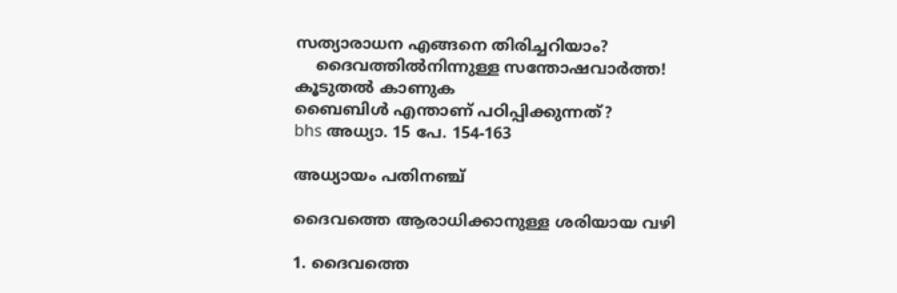സത്യാരാധന എങ്ങനെ തിരിച്ചറിയാം?
    ദൈവത്തിൽനിന്നുള്ള സന്തോഷവാർത്ത!
കൂടുതൽ കാണുക
ബൈബിൾ എന്താണ്‌ പഠിപ്പിക്കുന്നത്‌?
bhs അധ്യാ. 15 പേ. 154-163

അധ്യായം പതിനഞ്ച്‌

ദൈവത്തെ ആരാധിക്കാനുള്ള ശരിയായ വഴി

1. ദൈവത്തെ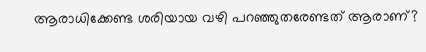ആരാധിക്കേണ്ട ശരിയായ വഴി പറഞ്ഞുതരേണ്ടത്‌ ആരാണ്‌?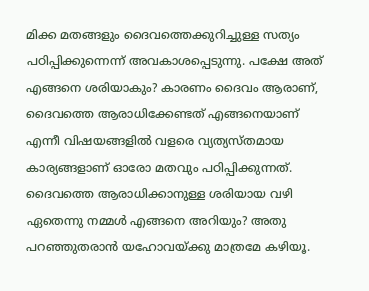മിക്ക മതങ്ങളും ദൈവത്തെക്കുറിച്ചുള്ള സത്യം പഠിപ്പിക്കുന്നെന്ന്‌ അവകാശപ്പെടുന്നു. പക്ഷേ അത്‌ എങ്ങനെ ശരിയാകും? കാരണം ദൈവം ആരാണ്‌, ദൈവത്തെ ആരാധിക്കേണ്ടത്‌ എങ്ങനെയാണ്‌ എന്നീ വിഷയങ്ങളിൽ വളരെ വ്യത്യസ്‌തമായ കാര്യങ്ങളാണ്‌ ഓരോ മതവും പഠിപ്പിക്കുന്നത്‌. ദൈവത്തെ ആരാധിക്കാനുള്ള ശരിയായ വഴി ഏതെന്നു നമ്മൾ എങ്ങനെ അറിയും? അതു പറഞ്ഞുതരാൻ യഹോവയ്‌ക്കു മാത്രമേ കഴിയൂ.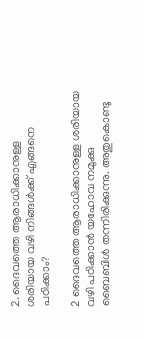2. ദൈവത്തെ ആരാധിക്കാനുള്ള ശരിയായ വഴി നിങ്ങൾക്ക്‌ എങ്ങനെ പഠിക്കാം?

2 ദൈവത്തെ ആരാധിക്കാനുള്ള ശരിയായ വഴി പഠിക്കാൻ യഹോവ നമുക്കു ബൈബിൾ തന്നിരിക്കുന്നു. അതുകൊണ്ടു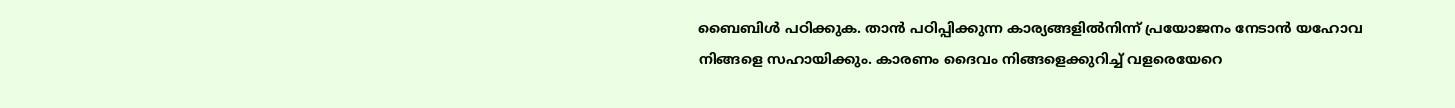ബൈബിൾ പഠിക്കുക. താൻ പഠിപ്പിക്കുന്ന കാര്യങ്ങളിൽനിന്ന്‌ പ്രയോജനം നേടാൻ യഹോവ നിങ്ങളെ സഹായിക്കും. കാരണം ദൈവം നിങ്ങളെക്കുറിച്ച്‌ വളരെയേറെ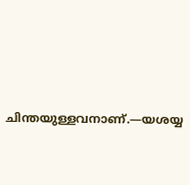ചിന്തയുള്ളവനാണ്‌.—യശയ്യ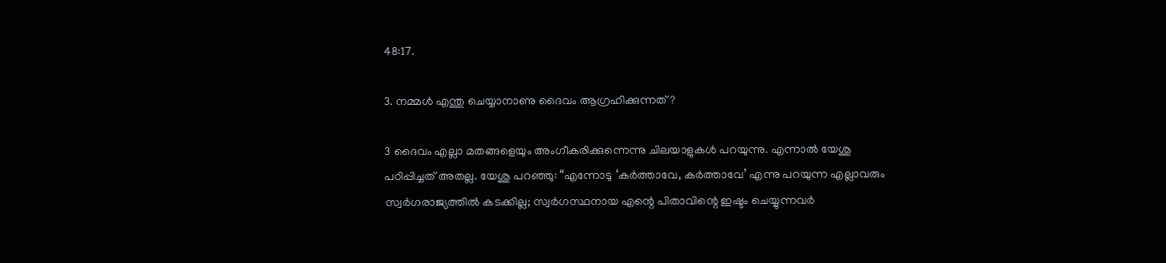48:17.

3. നമ്മൾ എന്തു ചെയ്യാനാണു ദൈവം ആഗ്രഹിക്കുന്നത്‌?

3 ദൈവം എല്ലാ മതങ്ങളെയും അംഗീകരിക്കുന്നെന്നു ചിലയാളുകൾ പറയുന്നു. എന്നാൽ യേശു പഠിപ്പിച്ചത്‌ അതല്ല. യേശു പറഞ്ഞു: “എന്നോടു ‘കർത്താവേ, കർത്താവേ’ എന്നു പറയുന്ന എല്ലാവരും സ്വർഗരാജ്യത്തിൽ കടക്കില്ല; സ്വർഗസ്ഥനായ എന്റെ പിതാവിന്റെ ഇഷ്ടം ചെയ്യുന്നവർ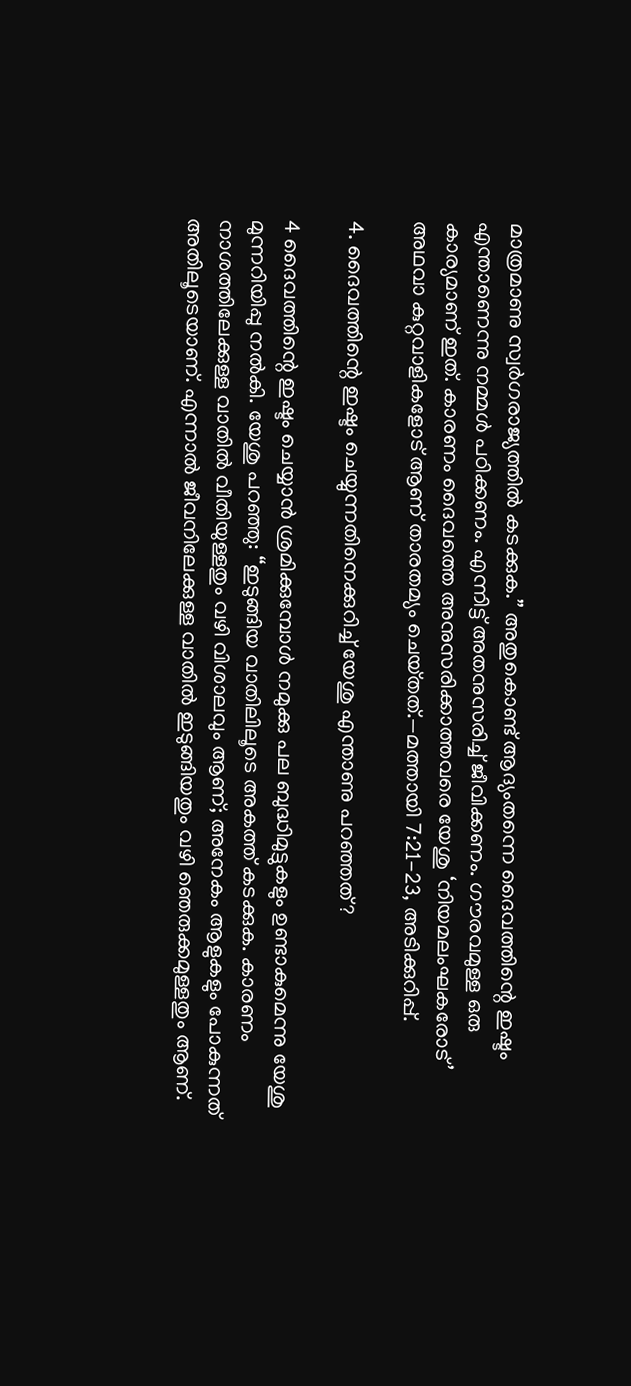മാത്രമാണു സ്വർഗരാജ്യത്തിൽ കടക്കുക.” അതുകൊണ്ട്‌ ആദ്യംതന്നെ ദൈവത്തിന്റെ ഇഷ്ടം എന്താണെന്നു നമ്മൾ പഠിക്കണം. എന്നിട്ട്‌ അതനുസരിച്ച്‌ ജീവിക്കണം. ഗൗരവമുള്ള ഒരു കാര്യമാണ്‌ ഇത്‌. കാരണം ദൈവത്തെ അനുസരിക്കാത്തവരെ യേശു ‘നിയമലംഘകരോട്‌’ അഥവാ കുറ്റവാളികളോട്‌ ആണ്‌ താരതമ്യം ചെയ്‌തത്‌.—മത്തായി 7:21-23, അടിക്കുറിപ്പ്‌.

4. ദൈവത്തിന്റെ ഇഷ്ടം ചെയ്യുന്നതിനെക്കുറിച്ച്‌ യേശു എന്താണു പറഞ്ഞത്‌?

4 ദൈവത്തിന്റെ ഇഷ്ടം ചെയ്യാൻ ശ്രമിക്കുമ്പോൾ നമുക്കു പല ബുദ്ധിമുട്ടുകളും ഉണ്ടാകുമെന്നു യേശു മുന്നറിയിപ്പു നൽകി. യേശു പറഞ്ഞു: “ഇടുങ്ങിയ വാതിലിലൂടെ അകത്ത്‌ കടക്കുക. കാരണം നാശത്തിലേക്കുള്ള വാതിൽ വീതിയുള്ളതും വഴി വിശാലവും ആണ്‌; അനേകം ആളുകളും പോകുന്നത്‌ അതിലൂടെയാണ്‌. എന്നാൽ ജീവനിലേക്കുള്ള വാതിൽ ഇടുങ്ങിയതും വഴി ഞെരുക്കമുള്ളതും ആണ്‌.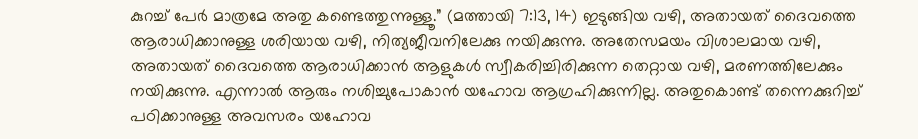കുറച്ച്‌ പേർ മാത്രമേ അതു കണ്ടെത്തുന്നുള്ളൂ.” (മത്തായി 7:13, 14) ഇടുങ്ങിയ വഴി, അതായത്‌ ദൈവത്തെ ആരാധിക്കാനുള്ള ശരിയായ വഴി, നിത്യജീവനിലേക്കു നയിക്കുന്നു. അതേസമയം വിശാലമായ വഴി, അതായത്‌ ദൈവത്തെ ആരാധിക്കാൻ ആളുകൾ സ്വീകരിച്ചിരിക്കുന്ന തെറ്റായ വഴി, മരണത്തിലേക്കും നയിക്കുന്നു. എന്നാൽ ആരും നശിച്ചുപോകാൻ യഹോവ ആഗ്രഹിക്കുന്നില്ല. അതുകൊണ്ട്‌ തന്നെക്കുറിച്ച്‌ പഠിക്കാനുള്ള അവസരം യഹോവ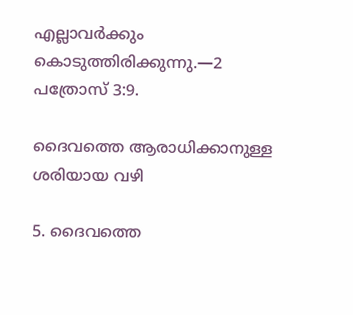എല്ലാവർക്കും കൊടുത്തിരിക്കുന്നു.—2 പത്രോസ്‌ 3:9.

ദൈവത്തെ ആരാധിക്കാനുള്ള ശരിയായ വഴി

5. ദൈവത്തെ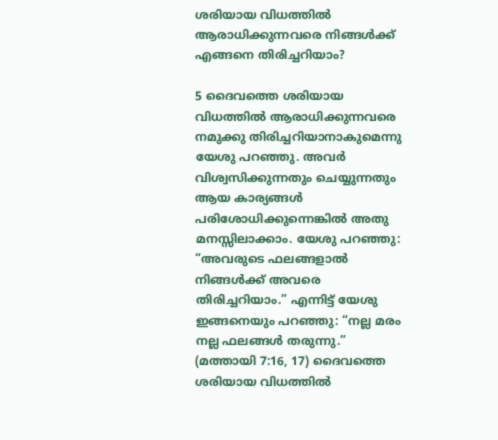ശരിയായ വിധത്തിൽ ആരാധിക്കുന്നവരെ നിങ്ങൾക്ക്‌ എങ്ങനെ തിരിച്ചറിയാം?

5 ദൈവത്തെ ശരിയായ വിധത്തിൽ ആരാധിക്കുന്നവരെ നമുക്കു തിരിച്ചറിയാനാകുമെന്നു യേശു പറഞ്ഞു. അവർ വിശ്വസിക്കുന്നതും ചെയ്യുന്നതും ആയ കാര്യങ്ങൾ പരിശോധിക്കുന്നെങ്കിൽ അതു മനസ്സിലാക്കാം. യേശു പറഞ്ഞു: “അവരുടെ ഫലങ്ങളാൽ നിങ്ങൾക്ക്‌ അവരെ തിരിച്ചറിയാം.” എന്നിട്ട്‌ യേശു ഇങ്ങനെയും പറഞ്ഞു: “നല്ല മരം നല്ല ഫലങ്ങൾ തരുന്നു.” (മത്തായി 7:16, 17) ദൈവത്തെ ശരിയായ വിധത്തിൽ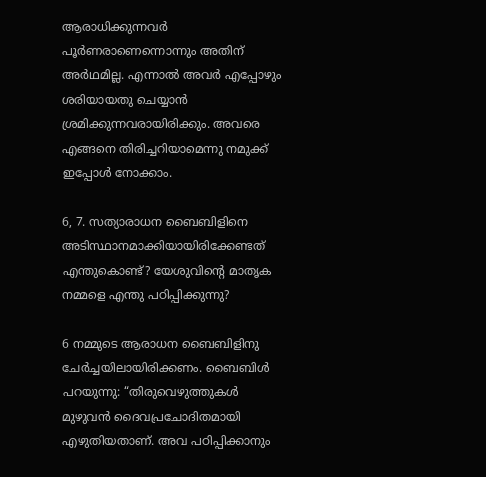ആരാധിക്കുന്നവർ പൂർണരാണെന്നൊന്നും അതിന്‌ അർഥമില്ല. എന്നാൽ അവർ എപ്പോഴും ശരിയായതു ചെയ്യാൻ ശ്രമിക്കുന്നവരായിരിക്കും. അവരെ എങ്ങനെ തിരിച്ചറിയാമെന്നു നമുക്ക്‌ ഇപ്പോൾ നോക്കാം.

6, 7. സത്യാരാധന ബൈബിളിനെ അടിസ്ഥാനമാക്കിയായിരിക്കേണ്ടത്‌ എന്തുകൊണ്ട്‌? യേശുവിന്റെ മാതൃക നമ്മളെ എന്തു പഠിപ്പിക്കുന്നു?

6 നമ്മുടെ ആരാധന ബൈബിളിനു ചേർച്ചയിലായിരിക്കണം. ബൈബിൾ പറയുന്നു: “തിരുവെഴുത്തുകൾ മുഴുവൻ ദൈവപ്രചോദിതമായി എഴുതിയതാണ്‌. അവ പഠിപ്പിക്കാനും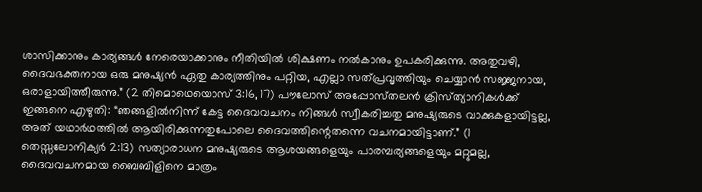ശാസിക്കാനും കാര്യങ്ങൾ നേരെയാക്കാനും നീതിയിൽ ശിക്ഷണം നൽകാനും ഉപകരിക്കുന്നു. അതുവഴി, ദൈവഭക്തനായ ഒരു മനുഷ്യൻ ഏതു കാര്യത്തിനും പറ്റിയ, എല്ലാ സത്‌പ്രവൃത്തിയും ചെയ്യാൻ സജ്ജനായ, ഒരാളായിത്തീരുന്നു.” (2 തിമൊഥെയൊസ്‌ 3:16, 17) പൗലോസ്‌ അപ്പോസ്‌തലൻ ക്രിസ്‌ത്യാനികൾക്ക്‌ ഇങ്ങനെ എഴുതി: “ഞങ്ങളിൽനിന്ന്‌ കേട്ട ദൈവവചനം നിങ്ങൾ സ്വീകരിച്ചതു മനുഷ്യരുടെ വാക്കുകളായിട്ടല്ല, അത്‌ യഥാർഥത്തിൽ ആയിരിക്കുന്നതുപോലെ ദൈവത്തിന്റെതന്നെ വചനമായിട്ടാണ്‌.” (1 തെസ്സലോനിക്യർ 2:13) സത്യാരാധന മനുഷ്യരുടെ ആശയങ്ങളെയും പാരമ്പര്യങ്ങളെയും മറ്റുമല്ല, ദൈവവചനമായ ബൈബിളിനെ മാത്രം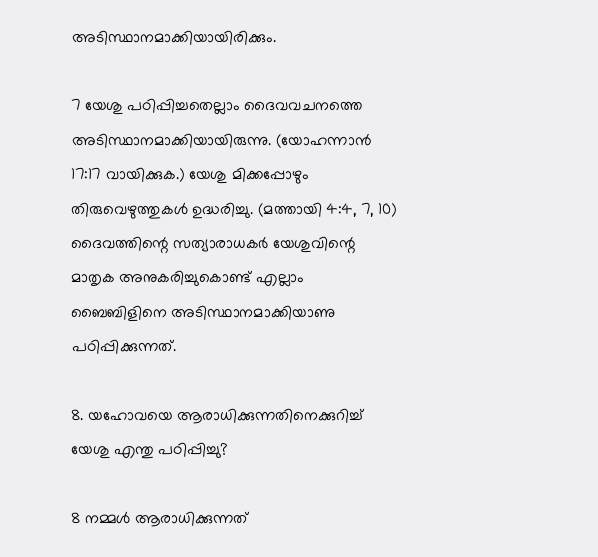അടിസ്ഥാനമാക്കിയായിരിക്കും.

7 യേശു പഠിപ്പിച്ചതെല്ലാം ദൈവവചനത്തെ അടിസ്ഥാനമാക്കിയായിരുന്നു. (യോഹന്നാൻ 17:17 വായിക്കുക.) യേശു മിക്കപ്പോഴും തിരുവെഴുത്തുകൾ ഉദ്ധരിച്ചു. (മത്തായി 4:4, 7, 10) ദൈവത്തിന്റെ സത്യാരാധകർ യേശുവിന്റെ മാതൃക അനുകരിച്ചുകൊണ്ട്‌ എല്ലാം ബൈബിളിനെ അടിസ്ഥാനമാക്കിയാണു പഠിപ്പിക്കുന്നത്‌.

8. യഹോവയെ ആരാധിക്കുന്നതിനെക്കുറിച്ച്‌ യേശു എന്തു പഠിപ്പിച്ചു?

8 നമ്മൾ ആരാധിക്കുന്നത്‌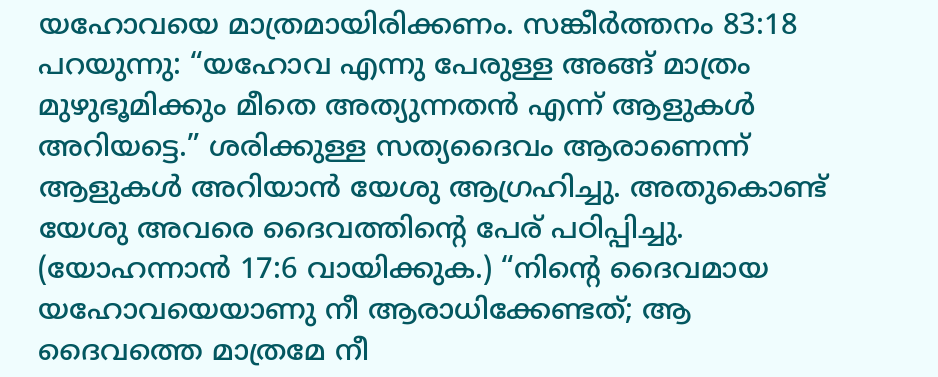യഹോവയെ മാത്രമായിരിക്കണം. സങ്കീർത്തനം 83:18 പറയുന്നു: “യഹോവ എന്നു പേരുള്ള അങ്ങ്‌ മാത്രം മുഴുഭൂമിക്കും മീതെ അത്യുന്നതൻ എന്ന്‌ ആളുകൾ അറിയട്ടെ.” ശരിക്കുള്ള സത്യദൈവം ആരാണെന്ന്‌ ആളുകൾ അറിയാൻ യേശു ആഗ്രഹിച്ചു. അതുകൊണ്ട്‌ യേശു അവരെ ദൈവത്തിന്റെ പേര്‌ പഠിപ്പിച്ചു. (യോഹന്നാൻ 17:6 വായിക്കുക.) “നിന്റെ ദൈവമായ യഹോവയെയാണു നീ ആരാധിക്കേണ്ടത്‌; ആ ദൈവത്തെ മാത്രമേ നീ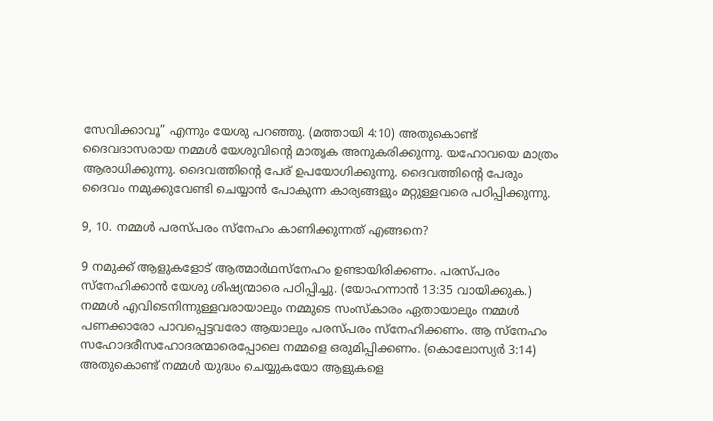സേവിക്കാവൂ” എന്നും യേശു പറഞ്ഞു. (മത്തായി 4:10) അതുകൊണ്ട്‌ ദൈവദാസരായ നമ്മൾ യേശുവിന്റെ മാതൃക അനുകരിക്കുന്നു. യഹോവയെ മാത്രം ആരാധിക്കുന്നു. ദൈവത്തിന്റെ പേര്‌ ഉപയോഗിക്കുന്നു. ദൈവത്തിന്റെ പേരും ദൈവം നമുക്കുവേണ്ടി ചെയ്യാൻ പോകുന്ന കാര്യങ്ങളും മറ്റുള്ളവരെ പഠിപ്പിക്കുന്നു.

9, 10. നമ്മൾ പരസ്‌പരം സ്‌നേഹം കാണിക്കുന്നത്‌ എങ്ങനെ?

9 നമുക്ക്‌ ആളുകളോട്‌ ആത്മാർഥസ്‌നേഹം ഉണ്ടായിരിക്കണം. പരസ്‌പരം സ്‌നേഹിക്കാൻ യേശു ശിഷ്യന്മാരെ പഠിപ്പിച്ചു. (യോഹന്നാൻ 13:35 വായിക്കുക.) നമ്മൾ എവിടെനിന്നുള്ളവരായാലും നമ്മുടെ സംസ്‌കാരം ഏതായാലും നമ്മൾ പണക്കാരോ പാവപ്പെട്ടവരോ ആയാലും പരസ്‌പരം സ്‌നേഹിക്കണം. ആ സ്‌നേഹം സഹോദരീസഹോദരന്മാരെപ്പോലെ നമ്മളെ ഒരുമിപ്പിക്കണം. (കൊലോസ്യർ 3:14) അതുകൊണ്ട്‌ നമ്മൾ യുദ്ധം ചെയ്യുകയോ ആളുകളെ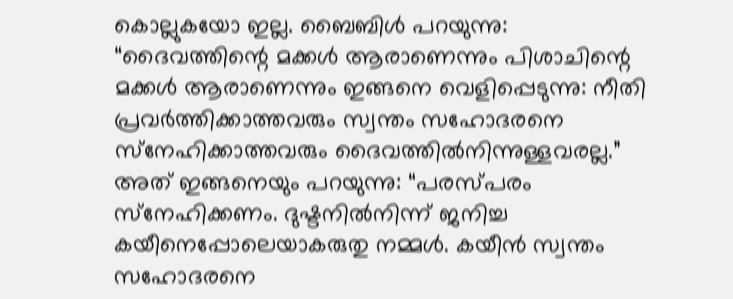കൊല്ലുകയോ ഇല്ല. ബൈബിൾ പറയുന്നു: “ദൈവത്തിന്റെ മക്കൾ ആരാണെന്നും പിശാചിന്റെ മക്കൾ ആരാണെന്നും ഇങ്ങനെ വെളിപ്പെടുന്നു: നീതി പ്രവർത്തിക്കാത്തവരും സ്വന്തം സഹോദരനെ സ്‌നേഹിക്കാത്തവരും ദൈവത്തിൽനിന്നുള്ളവരല്ല.” അത്‌ ഇങ്ങനെയും പറയുന്നു: “പരസ്‌പരം സ്‌നേഹിക്കണം. ദുഷ്ടനിൽനിന്ന്‌ ജനിച്ച കയീനെപ്പോലെയാകരുതു നമ്മൾ. കയീൻ സ്വന്തം സഹോദരനെ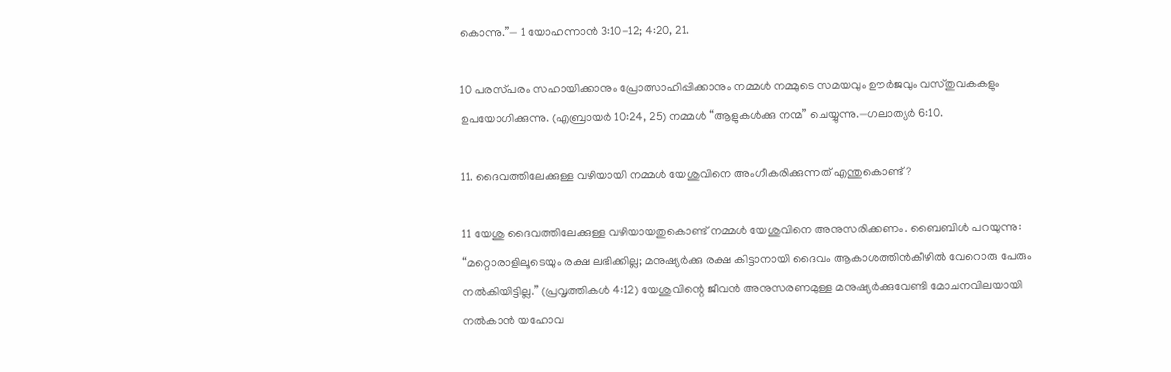കൊന്നു.”— 1 യോഹന്നാൻ 3:10-12; 4:20, 21.

10 പരസ്‌പരം സഹായിക്കാനും പ്രോത്സാഹിപ്പിക്കാനും നമ്മൾ നമ്മുടെ സമയവും ഊർജവും വസ്‌തുവകകളും ഉപയോഗിക്കുന്നു. (എബ്രായർ 10:24, 25) നമ്മൾ “ആളുകൾക്കു നന്മ” ചെയ്യുന്നു.—ഗലാത്യർ 6:10.

11. ദൈവത്തിലേക്കുള്ള വഴിയായി നമ്മൾ യേശുവിനെ അംഗീകരിക്കുന്നത്‌ എന്തുകൊണ്ട്‌?

11 യേശു ദൈവത്തിലേക്കുള്ള വഴിയായതുകൊണ്ട്‌ നമ്മൾ യേശുവിനെ അനുസരിക്കണം. ബൈബിൾ പറയുന്നു: “മറ്റൊരാളിലൂടെയും രക്ഷ ലഭിക്കില്ല; മനുഷ്യർക്കു രക്ഷ കിട്ടാനായി ദൈവം ആകാശത്തിൻകീഴിൽ വേറൊരു പേരും നൽകിയിട്ടില്ല.” (പ്രവൃത്തികൾ 4:12) യേശുവിന്റെ ജീവൻ അനുസരണമുള്ള മനുഷ്യർക്കുവേണ്ടി മോചനവിലയായി നൽകാൻ യഹോവ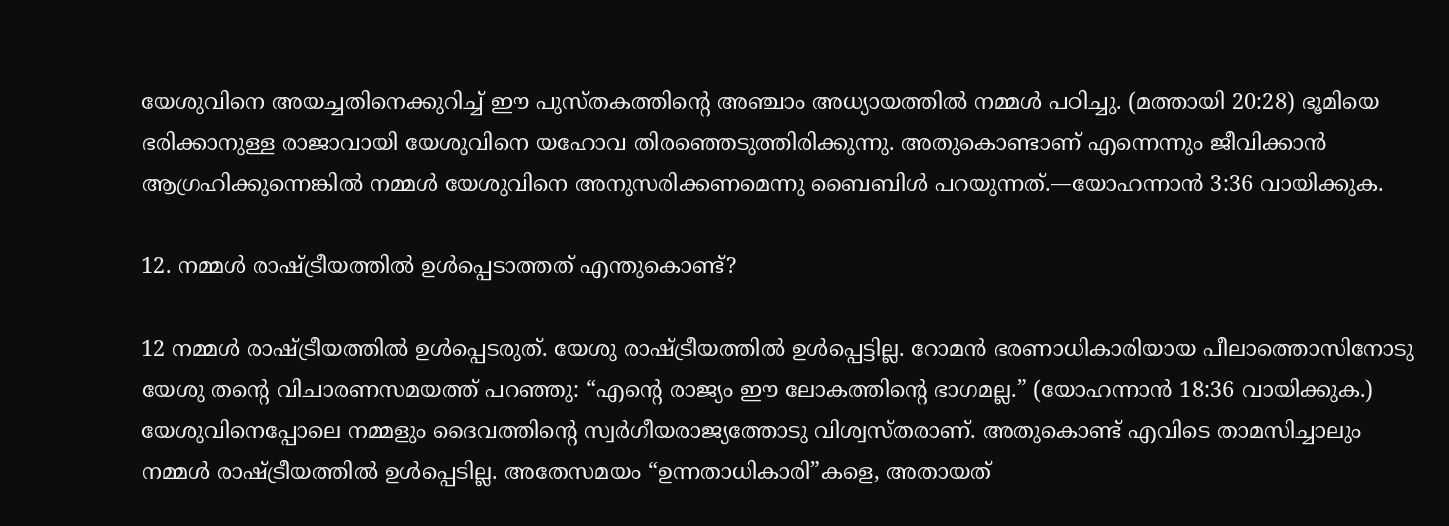യേശുവിനെ അയച്ചതിനെക്കുറിച്ച്‌ ഈ പുസ്‌തകത്തിന്റെ അഞ്ചാം അധ്യായത്തിൽ നമ്മൾ പഠിച്ചു. (മത്തായി 20:28) ഭൂമിയെ ഭരിക്കാനുള്ള രാജാവായി യേശുവിനെ യഹോവ തിരഞ്ഞെടുത്തിരിക്കുന്നു. അതുകൊണ്ടാണ്‌ എന്നെന്നും ജീവിക്കാൻ ആഗ്രഹിക്കുന്നെങ്കിൽ നമ്മൾ യേശുവിനെ അനുസരിക്കണമെന്നു ബൈബിൾ പറയുന്നത്‌.—യോഹന്നാൻ 3:36 വായിക്കുക.

12. നമ്മൾ രാഷ്‌ട്രീയത്തിൽ ഉൾപ്പെടാത്തത്‌ എന്തുകൊണ്ട്‌?

12 നമ്മൾ രാഷ്‌ട്രീയത്തിൽ ഉൾപ്പെടരുത്‌. യേശു രാഷ്‌ട്രീയത്തിൽ ഉൾപ്പെട്ടില്ല. റോമൻ ഭരണാധികാരിയായ പീലാത്തൊസിനോടു യേശു തന്റെ വിചാരണസമയത്ത്‌ പറഞ്ഞു: “എന്റെ രാജ്യം ഈ ലോകത്തിന്റെ ഭാഗമല്ല.” (യോഹന്നാൻ 18:36 വായിക്കുക.) യേശുവിനെപ്പോലെ നമ്മളും ദൈവത്തിന്റെ സ്വർഗീയരാജ്യത്തോടു വിശ്വസ്‌തരാണ്‌. അതുകൊണ്ട്‌ എവിടെ താമസിച്ചാലും നമ്മൾ രാഷ്‌ട്രീയത്തിൽ ഉൾപ്പെടില്ല. അതേസമയം “ഉന്നതാധികാരി”കളെ, അതായത്‌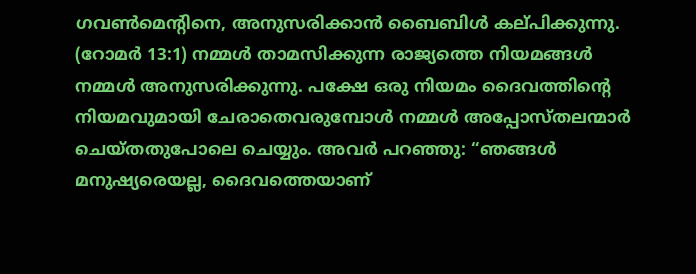ഗവൺമെന്റിനെ, അനുസരിക്കാൻ ബൈബിൾ കല്‌പിക്കുന്നു. (റോമർ 13:1) നമ്മൾ താമസിക്കുന്ന രാജ്യത്തെ നിയമങ്ങൾ നമ്മൾ അനുസരിക്കുന്നു. പക്ഷേ ഒരു നിയമം ദൈവത്തിന്റെ നിയമവുമായി ചേരാതെവരുമ്പോൾ നമ്മൾ അപ്പോസ്‌തലന്മാർ ചെയ്‌തതുപോലെ ചെയ്യും. അവർ പറഞ്ഞു: “ഞങ്ങൾ മനുഷ്യരെയല്ല, ദൈവത്തെയാണ്‌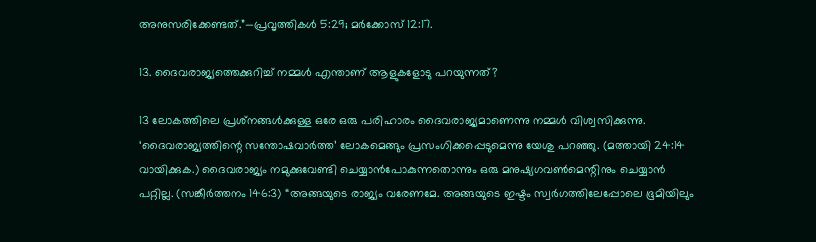അനുസരിക്കേണ്ടത്‌.”—പ്രവൃത്തികൾ 5:29; മർക്കോസ്‌ 12:17.

13. ദൈവരാജ്യത്തെക്കുറിച്ച്‌ നമ്മൾ എന്താണ്‌ ആളുകളോടു പറയുന്നത്‌?

13 ലോകത്തിലെ പ്രശ്‌നങ്ങൾക്കുള്ള ഒരേ ഒരു പരിഹാരം ദൈവരാജ്യമാണെന്നു നമ്മൾ വിശ്വസിക്കുന്നു. ‘ദൈവരാജ്യത്തിന്റെ സന്തോഷവാർത്ത’ ലോകമെങ്ങും പ്രസംഗിക്കപ്പെടുമെന്നു യേശു പറഞ്ഞു. (മത്തായി 24:14 വായിക്കുക.) ദൈവരാജ്യം നമുക്കുവേണ്ടി ചെയ്യാൻപോകുന്നതൊന്നും ഒരു മനുഷ്യഗവൺമെന്റിനും ചെയ്യാൻ പറ്റില്ല. (സങ്കീർത്തനം 146:3) “അങ്ങയുടെ രാജ്യം വരേണമേ. അങ്ങയുടെ ഇഷ്ടം സ്വർഗത്തിലേപ്പോലെ ഭൂമിയിലും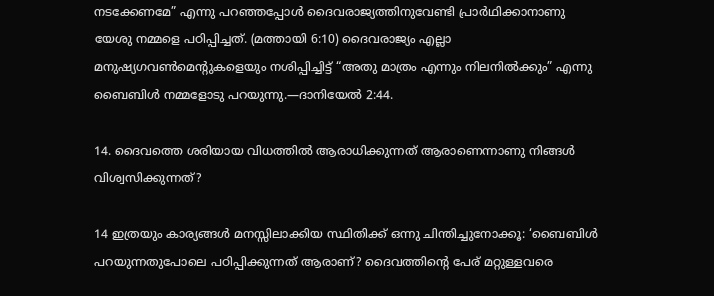നടക്കേണമേ” എന്നു പറഞ്ഞപ്പോൾ ദൈവരാജ്യത്തിനുവേണ്ടി പ്രാർഥിക്കാനാണു യേശു നമ്മളെ പഠിപ്പിച്ചത്‌. (മത്തായി 6:10) ദൈവരാജ്യം എല്ലാ മനുഷ്യഗവൺമെന്റുകളെയും നശിപ്പിച്ചിട്ട്‌ “അതു മാത്രം എന്നും നിലനിൽക്കും” എന്നു ബൈബിൾ നമ്മളോടു പറയുന്നു.—ദാനിയേൽ 2:44.

14. ദൈവത്തെ ശരിയായ വിധത്തിൽ ആരാധിക്കുന്നത്‌ ആരാണെന്നാണു നിങ്ങൾ വിശ്വസിക്കുന്നത്‌?

14 ഇത്രയും കാര്യങ്ങൾ മനസ്സിലാക്കിയ സ്ഥിതിക്ക്‌ ഒന്നു ചിന്തിച്ചുനോക്കൂ: ‘ബൈബിൾ പറയുന്നതുപോലെ പഠിപ്പിക്കുന്നത്‌ ആരാണ്‌? ദൈവത്തിന്റെ പേര്‌ മറ്റുള്ളവരെ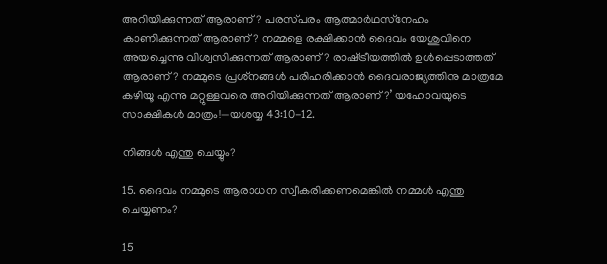അറിയിക്കുന്നത്‌ ആരാണ്‌? പരസ്‌പരം ആത്മാർഥസ്‌നേഹം കാണിക്കുന്നത്‌ ആരാണ്‌? നമ്മളെ രക്ഷിക്കാൻ ദൈവം യേശുവിനെ അയച്ചെന്നു വിശ്വസിക്കുന്നത്‌ ആരാണ്‌? രാഷ്‌ട്രീയത്തിൽ ഉൾപ്പെടാത്തത്‌ ആരാണ്‌? നമ്മുടെ പ്രശ്‌നങ്ങൾ പരിഹരിക്കാൻ ദൈവരാജ്യത്തിനു മാത്രമേ കഴിയൂ എന്നു മറ്റുള്ളവരെ അറിയിക്കുന്നത്‌ ആരാണ്‌?’ യഹോവയുടെ സാക്ഷികൾ മാത്രം!—യശയ്യ 43:10-12.

നിങ്ങൾ എന്തു ചെയ്യും?

15. ദൈവം നമ്മുടെ ആരാധന സ്വീകരിക്കണമെങ്കിൽ നമ്മൾ എന്തു ചെയ്യണം?

15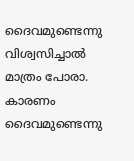ദൈവമുണ്ടെന്നു വിശ്വസിച്ചാൽ മാത്രം പോരാ. കാരണം ദൈവമുണ്ടെന്നു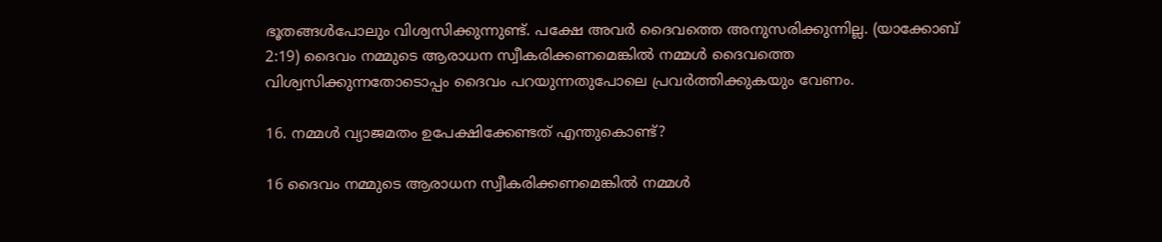ഭൂതങ്ങൾപോലും വിശ്വസിക്കുന്നുണ്ട്‌. പക്ഷേ അവർ ദൈവത്തെ അനുസരിക്കുന്നില്ല. (യാക്കോബ്‌ 2:19) ദൈവം നമ്മുടെ ആരാധന സ്വീകരിക്കണമെങ്കിൽ നമ്മൾ ദൈവത്തെ വിശ്വസിക്കുന്നതോടൊപ്പം ദൈവം പറയുന്നതുപോലെ പ്രവർത്തിക്കുകയും വേണം.

16. നമ്മൾ വ്യാജമതം ഉപേക്ഷിക്കേണ്ടത്‌ എന്തുകൊണ്ട്‌?

16 ദൈവം നമ്മുടെ ആരാധന സ്വീകരിക്കണമെങ്കിൽ നമ്മൾ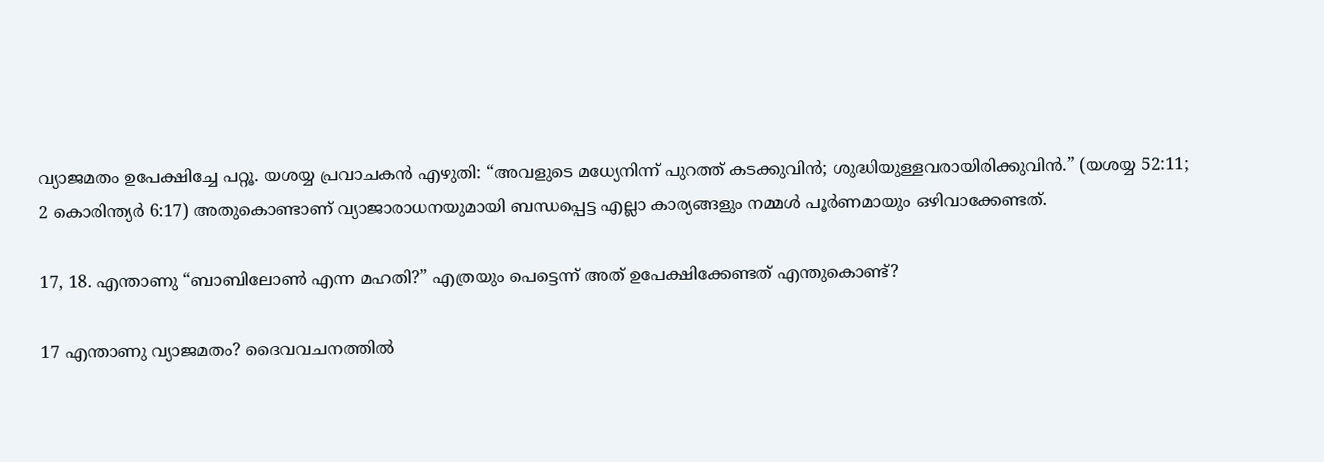വ്യാജമതം ഉപേക്ഷിച്ചേ പറ്റൂ. യശയ്യ പ്രവാചകൻ എഴുതി: “അവളുടെ മധ്യേനിന്ന്‌ പുറത്ത്‌ കടക്കുവിൻ; ശുദ്ധിയുള്ളവരായിരിക്കുവിൻ.” (യശയ്യ 52:11; 2 കൊരിന്ത്യർ 6:17) അതുകൊണ്ടാണ്‌ വ്യാജാരാധനയുമായി ബന്ധപ്പെട്ട എല്ലാ കാര്യങ്ങളും നമ്മൾ പൂർണമായും ഒഴിവാക്കേണ്ടത്‌.

17, 18. എന്താണു “ബാബിലോൺ എന്ന മഹതി?” എത്രയും പെട്ടെന്ന്‌ അത്‌ ഉപേക്ഷിക്കേണ്ടത്‌ എന്തുകൊണ്ട്‌?

17 എന്താണു വ്യാജമതം? ദൈവവചനത്തിൽ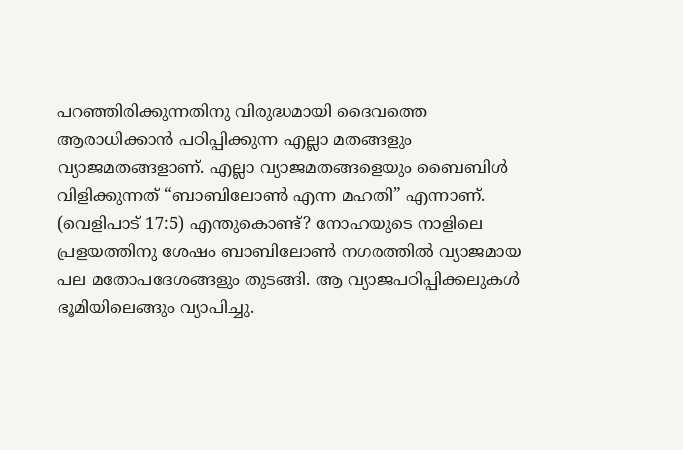പറഞ്ഞിരിക്കുന്നതിനു വിരുദ്ധമായി ദൈവത്തെ ആരാധിക്കാൻ പഠിപ്പിക്കുന്ന എല്ലാ മതങ്ങളും വ്യാജമതങ്ങളാണ്‌. എല്ലാ വ്യാജമതങ്ങളെയും ബൈബിൾ വിളിക്കുന്നത്‌ “ബാബിലോൺ എന്ന മഹതി” എന്നാണ്‌. (വെളിപാട്‌ 17:5) എന്തുകൊണ്ട്‌? നോഹയുടെ നാളിലെ പ്രളയത്തിനു ശേഷം ബാബിലോൺ നഗരത്തിൽ വ്യാജമായ പല മതോപദേശങ്ങളും തുടങ്ങി. ആ വ്യാജപഠിപ്പിക്കലുകൾ ഭൂമിയിലെങ്ങും വ്യാപിച്ചു.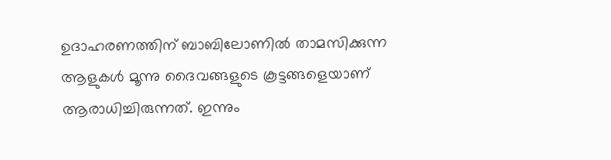ഉദാഹരണത്തിന്‌ ബാബിലോണിൽ താമസിക്കുന്ന ആളുകൾ മൂന്നു ദൈവങ്ങളുടെ കൂട്ടങ്ങളെയാണ്‌ ആരാധിച്ചിരുന്നത്‌. ഇന്നും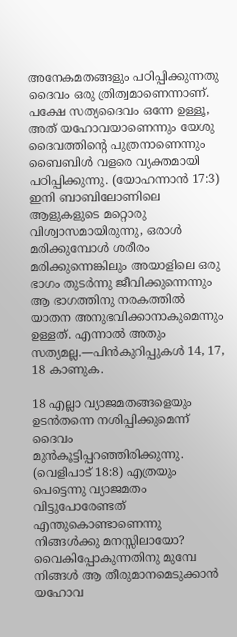അനേകമതങ്ങളും പഠിപ്പിക്കുന്നതു ദൈവം ഒരു ത്രിത്വമാണെന്നാണ്‌. പക്ഷേ സത്യദൈവം ഒന്നേ ഉള്ളൂ, അത്‌ യഹോവയാണെന്നും യേശു ദൈവത്തിന്റെ പുത്രനാണെന്നും ബൈബിൾ വളരെ വ്യക്തമായി പഠിപ്പിക്കുന്നു. (യോഹന്നാൻ 17:3) ഇനി ബാബിലോണിലെ ആളുകളുടെ മറ്റൊരു വിശ്വാസമായിരുന്നു, ഒരാൾ മരിക്കുമ്പോൾ ശരീരം മരിക്കുന്നെങ്കിലും അയാളിലെ ഒരു ഭാഗം തുടർന്നു ജീവിക്കുന്നെന്നും ആ ഭാഗത്തിനു നരകത്തിൽ യാതന അനുഭവിക്കാനാകുമെന്നും ഉള്ളത്‌. എന്നാൽ അതും സത്യമല്ല.—പിൻകുറിപ്പുകൾ 14, 17, 18 കാണുക.

18 എല്ലാ വ്യാജമതങ്ങളെയും ഉടൻതന്നെ നശിപ്പിക്കുമെന്ന്‌ ദൈവം മുൻകൂട്ടിപ്പറഞ്ഞിരിക്കുന്നു. (വെളിപാട്‌ 18:8) എത്രയും പെട്ടെന്നു വ്യാജമതം വിട്ടുപോരേണ്ടത്‌ എന്തുകൊണ്ടാണെന്നു നിങ്ങൾക്കു മനസ്സിലായോ? വൈകിപ്പോകുന്നതിനു മുമ്പേ നിങ്ങൾ ആ തീരുമാനമെടുക്കാൻ യഹോവ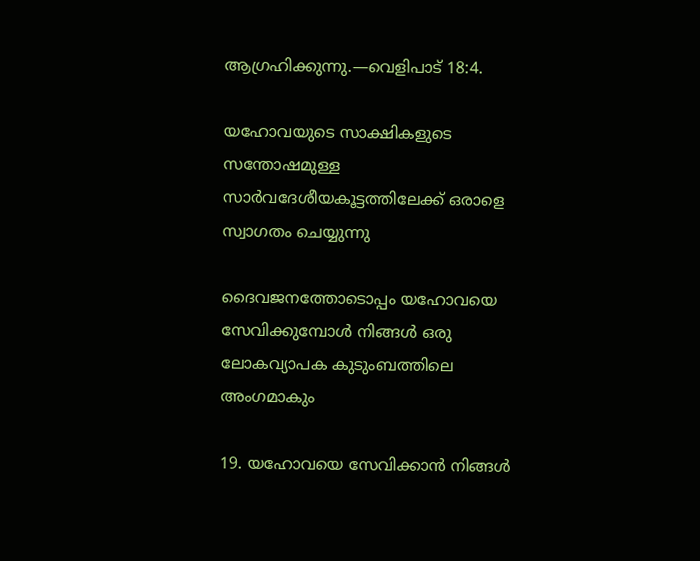ആഗ്രഹിക്കുന്നു.—വെളിപാട്‌ 18:4.

യഹോവയുടെ സാക്ഷികളുടെ സന്തോഷമുള്ള സാർവദേശീയകൂട്ടത്തിലേക്ക്‌ ഒരാളെ സ്വാഗതം ചെയ്യുന്നു

ദൈവജനത്തോടൊപ്പം യഹോവയെ സേവിക്കുമ്പോൾ നിങ്ങൾ ഒരു ലോകവ്യാപക കുടുംബത്തിലെ അംഗമാകും

19. യഹോവയെ സേവിക്കാൻ നിങ്ങൾ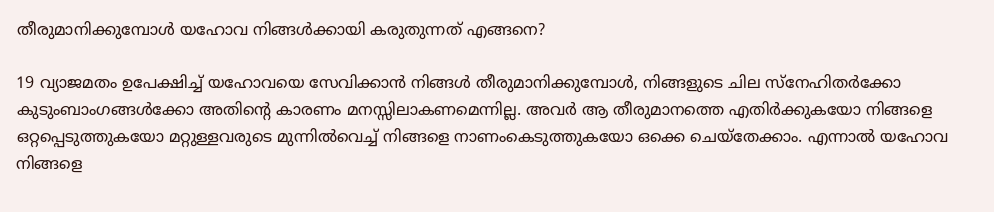തീരുമാനിക്കുമ്പോൾ യഹോവ നിങ്ങൾക്കായി കരുതുന്നത്‌ എങ്ങനെ?

19 വ്യാജമതം ഉപേക്ഷിച്ച്‌ യഹോവയെ സേവിക്കാൻ നിങ്ങൾ തീരുമാനിക്കുമ്പോൾ, നിങ്ങളുടെ ചില സ്‌നേഹിതർക്കോ കുടുംബാംഗങ്ങൾക്കോ അതിന്റെ കാരണം മനസ്സിലാകണമെന്നില്ല. അവർ ആ തീരുമാനത്തെ എതിർക്കുകയോ നിങ്ങളെ ഒറ്റപ്പെടുത്തുകയോ മറ്റുള്ളവരുടെ മുന്നിൽവെച്ച്‌ നിങ്ങളെ നാണംകെടുത്തുകയോ ഒക്കെ ചെയ്‌തേക്കാം. എന്നാൽ യഹോവ നിങ്ങളെ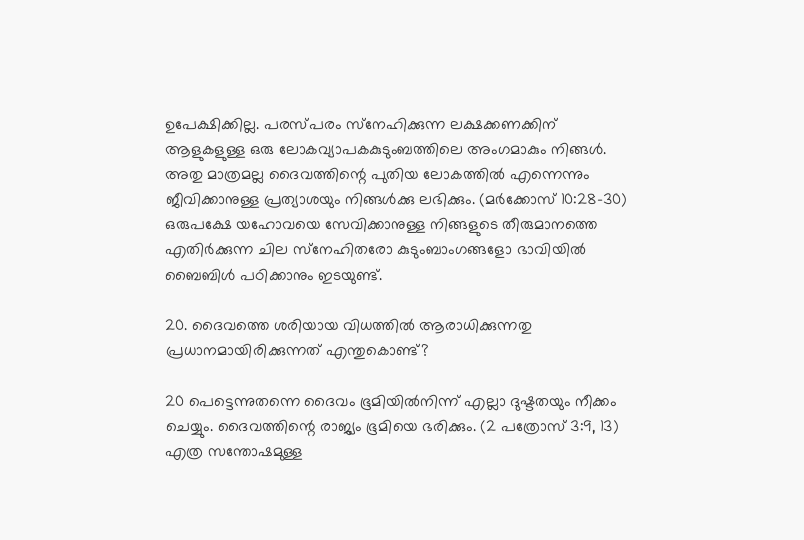ഉപേക്ഷിക്കില്ല. പരസ്‌പരം സ്‌നേഹിക്കുന്ന ലക്ഷക്കണക്കിന്‌ ആളുകളുള്ള ഒരു ലോകവ്യാപകകുടുംബത്തിലെ അംഗമാകും നിങ്ങൾ. അതു മാത്രമല്ല ദൈവത്തിന്റെ പുതിയ ലോകത്തിൽ എന്നെന്നും ജീവിക്കാനുള്ള പ്രത്യാശയും നിങ്ങൾക്കു ലഭിക്കും. (മർക്കോസ്‌ 10:28-30) ഒരുപക്ഷേ യഹോവയെ സേവിക്കാനുള്ള നിങ്ങളുടെ തീരുമാനത്തെ എതിർക്കുന്ന ചില സ്‌നേഹിതരോ കുടുംബാംഗങ്ങളോ ഭാവിയിൽ ബൈബിൾ പഠിക്കാനും ഇടയുണ്ട്‌.

20. ദൈവത്തെ ശരിയായ വിധത്തിൽ ആരാധിക്കുന്നതു പ്രധാനമായിരിക്കുന്നത്‌ എന്തുകൊണ്ട്‌?

20 പെട്ടെന്നുതന്നെ ദൈവം ഭൂമിയിൽനിന്ന്‌ എല്ലാ ദുഷ്ടതയും നീക്കം ചെയ്യും. ദൈവത്തിന്റെ രാജ്യം ഭൂമിയെ ഭരിക്കും. (2 പത്രോസ്‌ 3:9, 13) എത്ര സന്തോഷമുള്ള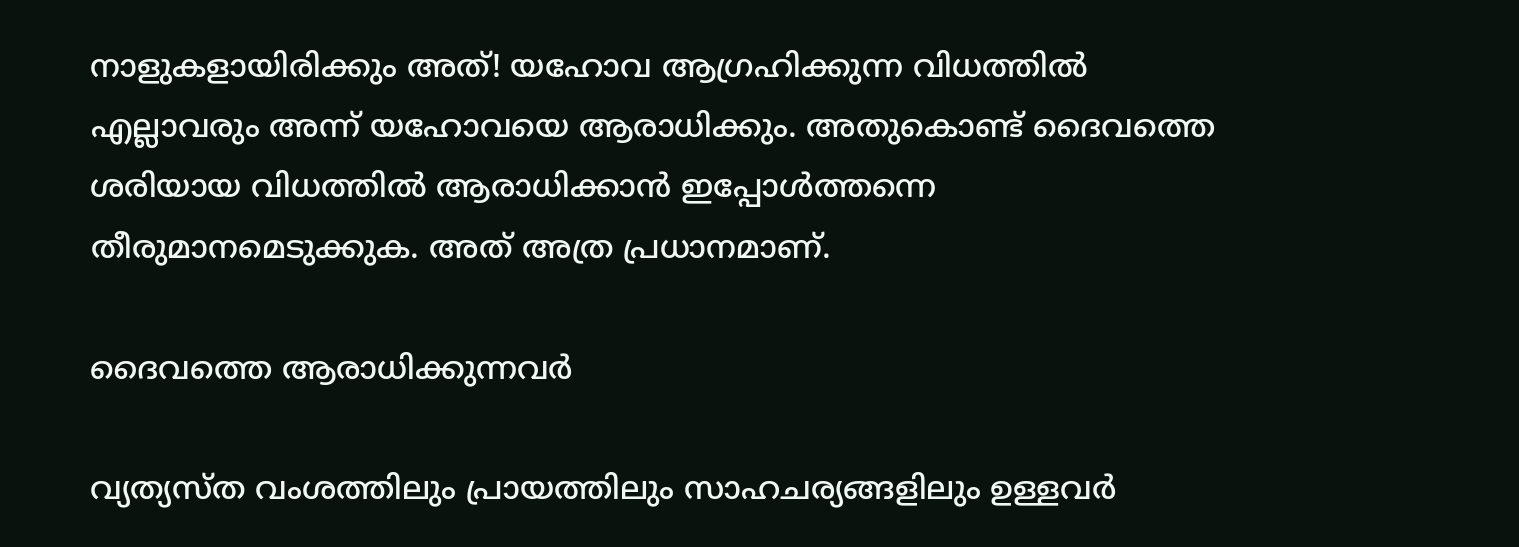നാളുകളായിരിക്കും അത്‌! യഹോവ ആഗ്രഹിക്കുന്ന വിധത്തിൽ എല്ലാവരും അന്ന്‌ യഹോവയെ ആരാധിക്കും. അതുകൊണ്ട്‌ ദൈവത്തെ ശരിയായ വിധത്തിൽ ആരാധിക്കാൻ ഇപ്പോൾത്തന്നെ തീരുമാനമെടുക്കുക. അത്‌ അത്ര പ്രധാനമാണ്‌.

ദൈവത്തെ ആരാധിക്കുന്നവർ

വ്യത്യസ്‌ത വംശത്തിലും പ്രായത്തിലും സാഹചര്യങ്ങളിലും ഉള്ളവർ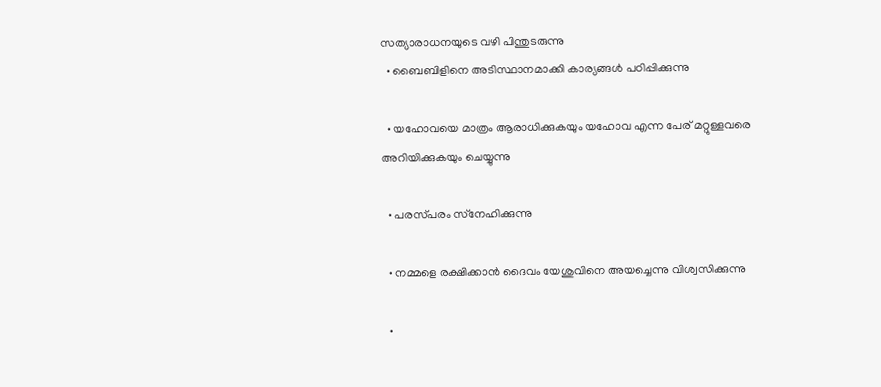സത്യാരാധനയുടെ വഴി പിന്തുടരുന്നു
  • ബൈബിളിനെ അടിസ്ഥാനമാക്കി കാര്യങ്ങൾ പഠിപ്പിക്കുന്നു

  • യഹോവയെ മാത്രം ആരാധിക്കുകയും യഹോവ എന്ന പേര്‌ മറ്റുള്ളവരെ അറിയിക്കുകയും ചെയ്യുന്നു

  • പരസ്‌പരം സ്‌നേഹിക്കുന്നു

  • നമ്മളെ രക്ഷിക്കാൻ ദൈവം യേശുവിനെ അയച്ചെന്നു വിശ്വസിക്കുന്നു

  •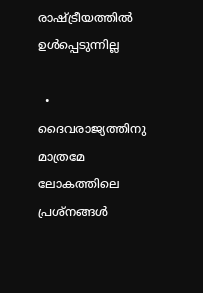രാഷ്‌ട്രീയത്തിൽ ഉൾപ്പെടുന്നില്ല

  • ദൈവരാജ്യത്തിനു മാത്രമേ ലോകത്തിലെ പ്രശ്‌നങ്ങൾ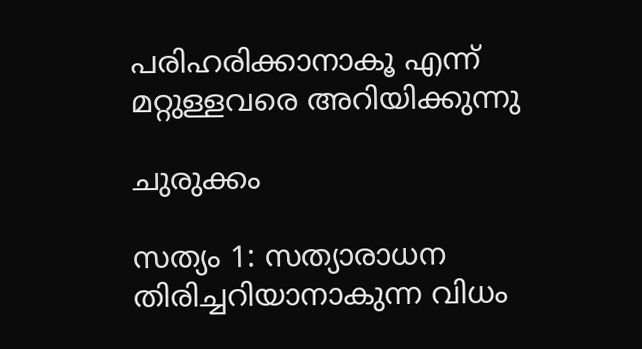പരിഹരിക്കാനാകൂ എന്ന്‌ മറ്റുള്ളവരെ അറിയിക്കുന്നു

ചുരുക്കം

സത്യം 1: സത്യാരാധന തിരിച്ചറിയാനാകുന്ന വിധം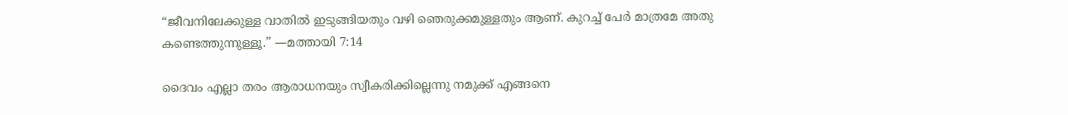“ജീവനിലേക്കുള്ള വാതിൽ ഇടുങ്ങിയതും വഴി ഞെരുക്കമുള്ളതും ആണ്‌. കുറച്ച്‌ പേർ മാത്രമേ അതു കണ്ടെത്തുന്നുള്ളൂ.” —മത്തായി 7:14

ദൈവം എല്ലാ തരം ആരാധനയും സ്വീകരിക്കില്ലെന്നു നമുക്ക്‌ എങ്ങനെ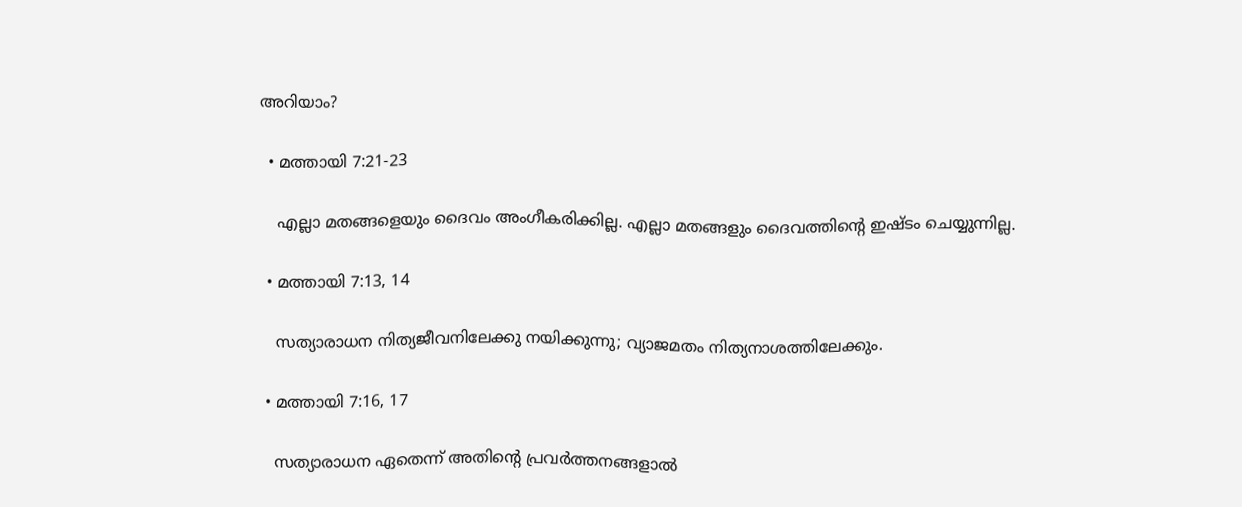അറിയാം?

  • മത്തായി 7:21-23

    എല്ലാ മതങ്ങളെയും ദൈവം അംഗീകരിക്കില്ല. എല്ലാ മതങ്ങളും ദൈവത്തിന്റെ ഇഷ്ടം ചെയ്യുന്നില്ല.

  • മത്തായി 7:13, 14

    സത്യാരാധന നിത്യജീവനിലേക്കു നയിക്കുന്നു; വ്യാജമതം നിത്യനാശത്തിലേക്കും.

  • മത്തായി 7:16, 17

    സത്യാരാധന ഏതെന്ന്‌ അതിന്റെ പ്രവർത്തനങ്ങളാൽ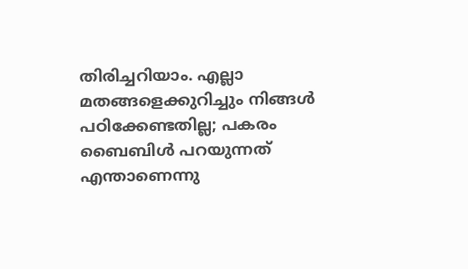തിരിച്ചറിയാം. എല്ലാ മതങ്ങളെക്കുറിച്ചും നിങ്ങൾ പഠിക്കേണ്ടതില്ല; പകരം ബൈബിൾ പറയുന്നത്‌ എന്താണെന്നു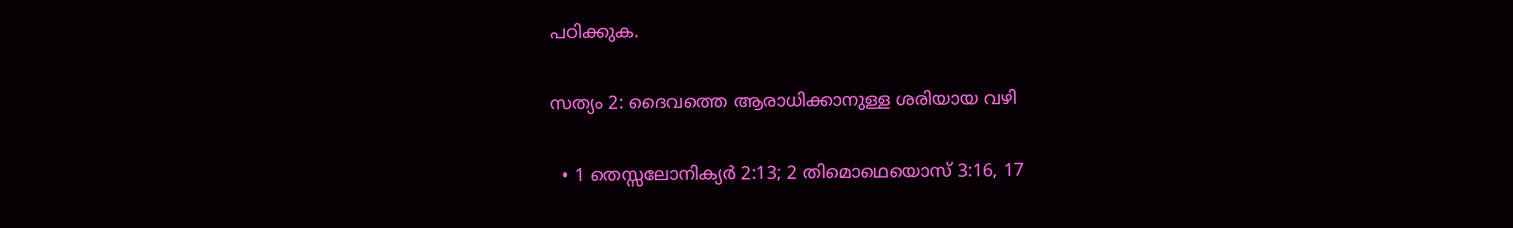പഠിക്കുക.

സത്യം 2: ദൈവത്തെ ആരാധിക്കാനുള്ള ശരിയായ വഴി

  • 1 തെസ്സലോനിക്യർ 2:13; 2 തിമൊഥെയൊസ്‌ 3:16, 17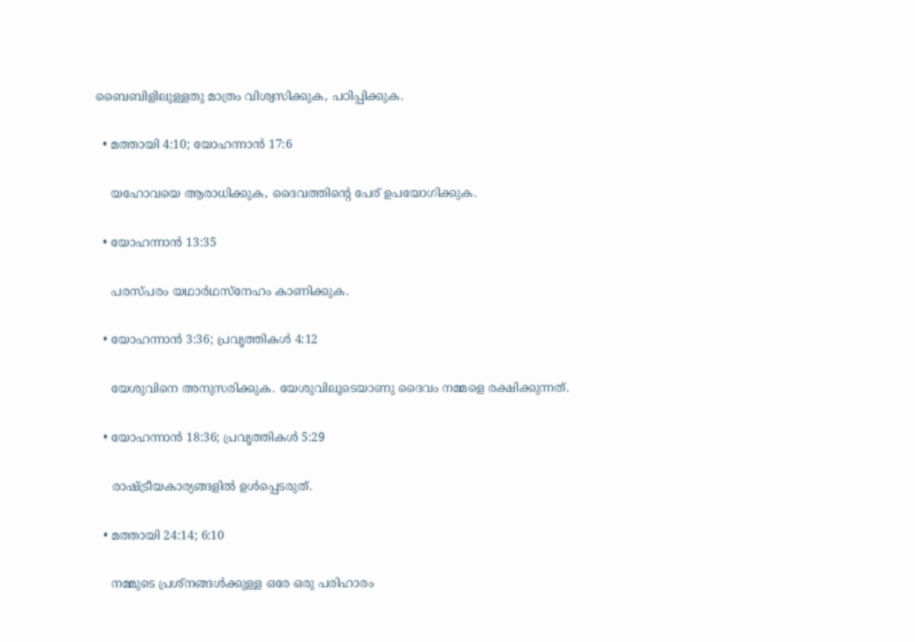ബൈബിളിലുള്ളതു മാത്രം വിശ്വസിക്കുക, പഠിപ്പിക്കുക.

  • മത്തായി 4:10; യോഹന്നാൻ 17:6

    യഹോവയെ ആരാധിക്കുക, ദൈവത്തിന്റെ പേര്‌ ഉപയോഗിക്കുക.

  • യോഹന്നാൻ 13:35

    പരസ്‌പരം യഥാർഥസ്‌നേഹം കാണിക്കുക.

  • യോഹന്നാൻ 3:36; പ്രവൃത്തികൾ 4:12

    യേശുവിനെ അനുസരിക്കുക. യേശുവിലൂടെയാണു ദൈവം നമ്മളെ രക്ഷിക്കുന്നത്‌.

  • യോഹന്നാൻ 18:36; പ്രവൃത്തികൾ 5:29

    രാഷ്‌ട്രീയകാര്യങ്ങളിൽ ഉൾപ്പെടരുത്‌.

  • മത്തായി 24:14; 6:10

    നമ്മുടെ പ്രശ്‌നങ്ങൾക്കുള്ള ഒരേ ഒരു പരിഹാരം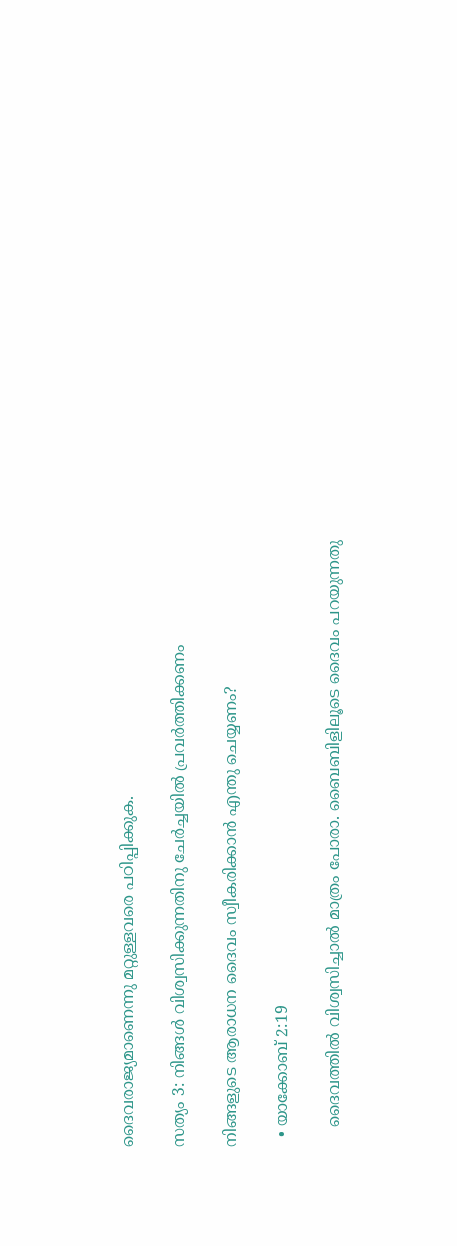ദൈവരാജ്യമാണെന്നു മറ്റുള്ളവരെ പഠിപ്പിക്കുക.

സത്യം 3: നിങ്ങൾ വിശ്വസിക്കുന്നതിനു ചേർച്ചയിൽ പ്രവർത്തിക്കണം

നിങ്ങളുടെ ആരാധന ദൈവം സ്വീകരിക്കാൻ എന്തു ചെയ്യണം?

  • യാക്കോബ്‌ 2:19

    ദൈവത്തിൽ വിശ്വസിച്ചാൽ മാത്രം പോരാ. ബൈബിളിലൂടെ ദൈവം പറയുന്നതു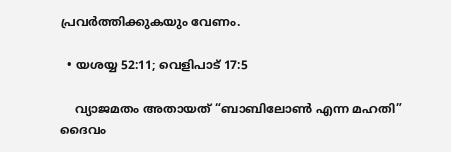പ്രവർത്തിക്കുകയും വേണം.

  • യശയ്യ 52:11; വെളിപാട്‌ 17:5

    വ്യാജമതം അതായത്‌ “ബാബിലോൺ എന്ന മഹതി” ദൈവം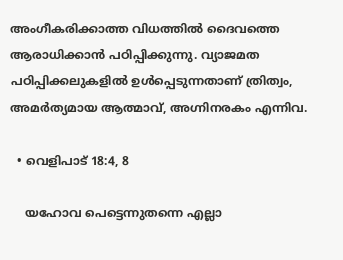അംഗീകരിക്കാത്ത വിധത്തിൽ ദൈവത്തെ ആരാധിക്കാൻ പഠിപ്പിക്കുന്നു. വ്യാജമത പഠിപ്പിക്കലുകളിൽ ഉൾപ്പെടുന്നതാണ്‌ ത്രിത്വം, അമർത്യമായ ആത്മാവ്‌, അഗ്നിനരകം എന്നിവ.

  • വെളിപാട്‌ 18:4, 8

    യഹോവ പെട്ടെന്നുതന്നെ എല്ലാ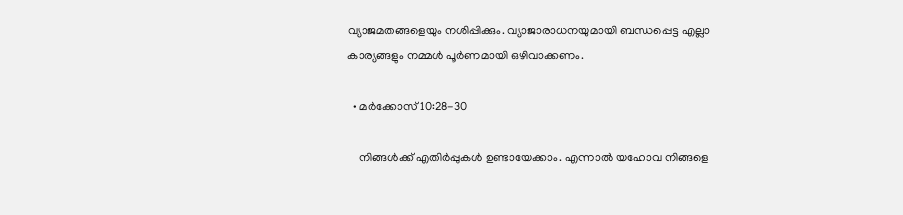വ്യാജമതങ്ങളെയും നശിപ്പിക്കും. വ്യാജാരാധനയുമായി ബന്ധപ്പെട്ട എല്ലാ കാര്യങ്ങളും നമ്മൾ പൂർണമായി ഒഴിവാക്കണം.

  • മർക്കോസ്‌ 10:28-30

    നിങ്ങൾക്ക്‌ എതിർപ്പുകൾ ഉണ്ടായേക്കാം. എന്നാൽ യഹോവ നിങ്ങളെ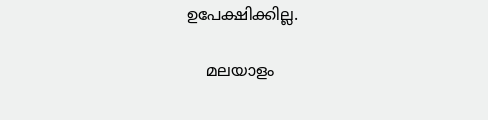ഉപേക്ഷിക്കില്ല.

    മലയാളം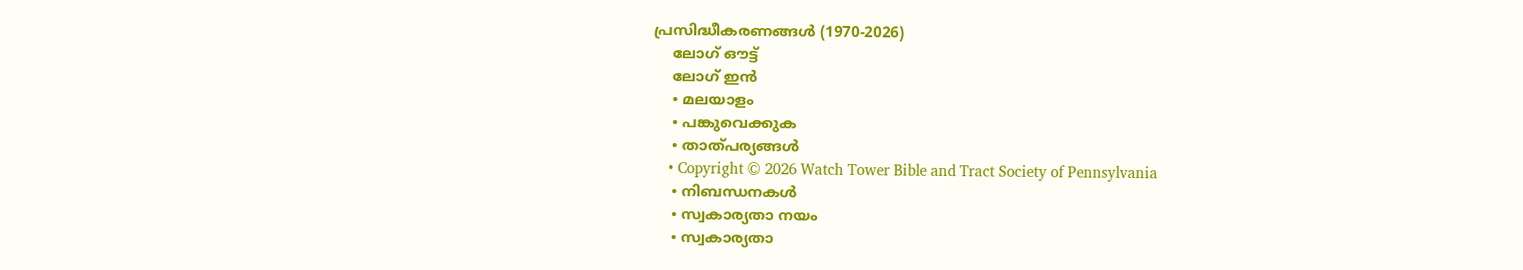പ്രസിദ്ധീകരണങ്ങൾ (1970-2026)
    ലോഗ് ഔട്ട്
    ലോഗ് ഇൻ
    • മലയാളം
    • പങ്കുവെക്കുക
    • താത്പര്യങ്ങൾ
    • Copyright © 2026 Watch Tower Bible and Tract Society of Pennsylvania
    • നിബന്ധനകള്‍
    • സ്വകാര്യതാ നയം
    • സ്വകാര്യതാ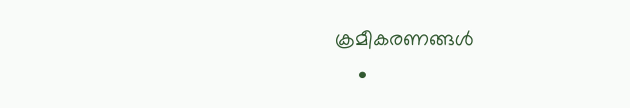ക്രമീകരണങ്ങൾ
    •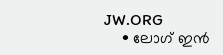JW.ORG
    • ലോഗ് ഇൻ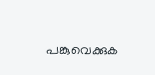പങ്കുവെക്കുക